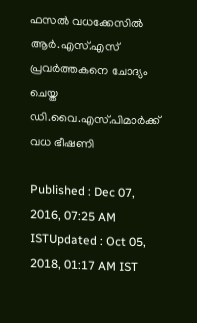ഫസല്‍ വധക്കേസില്‍ ആര്‍.എസ്.എസ് പ്രവര്‍ത്തകനെ ചോദ്യം ചെയ്ത ഡി.വൈ.എസ്.പിമാര്‍ക്ക് വധ ഭീഷണി

Published : Dec 07, 2016, 07:25 AM ISTUpdated : Oct 05, 2018, 01:17 AM IST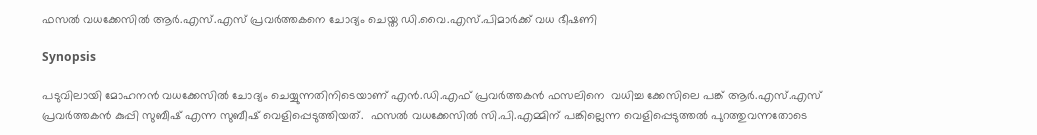ഫസല്‍ വധക്കേസില്‍ ആര്‍.എസ്.എസ് പ്രവര്‍ത്തകനെ ചോദ്യം ചെയ്ത ഡി.വൈ.എസ്.പിമാര്‍ക്ക് വധ ഭീഷണി

Synopsis

പടുവിലായി മോഹനന്‍ വധക്കേസില്‍ ചോദ്യം ചെയ്യുന്നതിനിടെയാണ് എന്‍.ഡി.എഫ് പ്രവര്‍ത്തകന്‍ ഫസലിനെ  വധിച്ച ക്കേസിലെ പങ്ക് ആര്‍.എസ്.എസ് പ്രവര്‍ത്തകന്‍ കുപ്പി സുബീഷ് എന്ന സുബീഷ് വെളിപ്പെടുത്തിയത്.  ഫസല്‍ വധക്കേസില്‍ സി.പി.എമ്മിന് പങ്കില്ലെന്ന വെളിപ്പെടുത്തല്‍ പുറത്തുവന്നതോടെ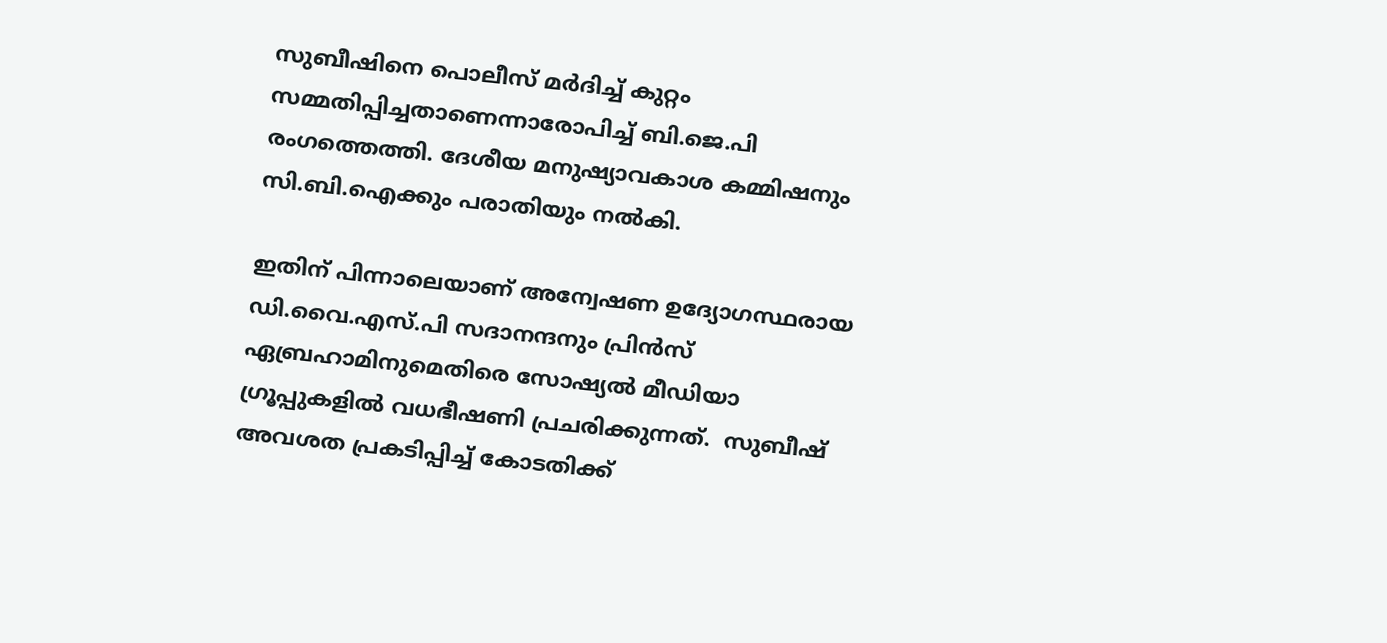സുബീഷിനെ പൊലീസ് മര്‍ദിച്ച് കുറ്റം സമ്മതിപ്പിച്ചതാണെന്നാരോപിച്ച് ബി.ജെ.പി രംഗത്തെത്തി. ദേശീയ മനുഷ്യാവകാശ കമ്മിഷനും സി.ബി.ഐക്കും പരാതിയും നല്‍കി.

ഇതിന് പിന്നാലെയാണ് അന്വേഷണ ഉദ്യോഗസ്ഥരായ ഡി.വൈ.എസ്‌.പി സദാനന്ദനും പ്രിന്‍സ് ഏബ്രഹാമിനുമെതിരെ സോഷ്യല്‍ മീഡിയാ ഗ്രൂപ്പുകളില്‍ വധഭീഷണി പ്രചരിക്കുന്നത്.  സുബീഷ് അവശത പ്രകടിപ്പിച്ച് കോടതിക്ക്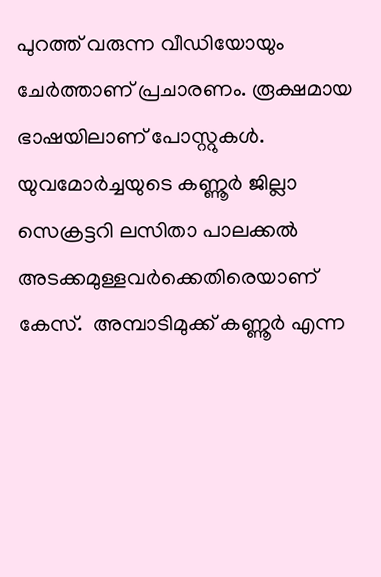പുറത്ത് വരുന്ന വീഡിയോയും ചേര്‍ത്താണ് പ്രചാരണം. രൂക്ഷമായ ഭാഷയിലാണ് പോസ്റ്റുകള്‍. യുവമോര്‍ച്ചയുടെ കണ്ണൂര്‍ ജില്ലാ സെക്രട്ടറി ലസിതാ പാലക്കല്‍ അടക്കമുള്ളവര്‍ക്കെതിരെയാണ് കേസ്.  അമ്പാടിമുക്ക് കണ്ണൂര്‍ എന്ന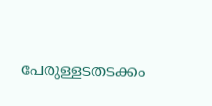പേരുള്ളടതടക്കം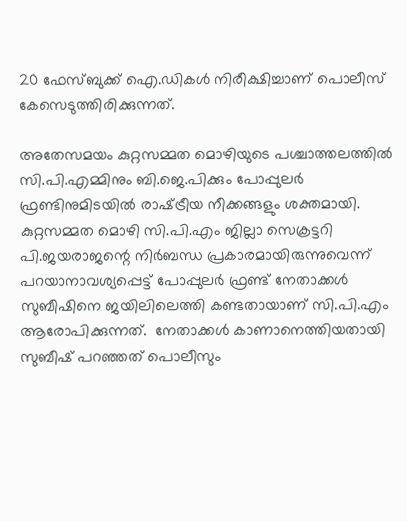20 ഫേസ്ബുക്ക് ഐ.ഡികള്‍ നിരീക്ഷിച്ചാണ് പൊലീസ് കേസെടുത്തിരിക്കുന്നത്.

അതേസമയം കുറ്റസമ്മത മൊഴിയുടെ പശ്ചാത്തലത്തില്‍ സി.പി.എമ്മിനും ബി.ജെ.പിക്കും പോപ്പുലര്‍ ഫ്രണ്ടിനുമിടയില്‍ രാഷ്‌ട്രീയ നീക്കങ്ങളും ശക്തമായി.  കുറ്റസമ്മത മൊഴി സി.പി.എം ജില്ലാ സെക്രട്ടറി പി.ജയരാജന്റെ നിര്‍ബന്ധ പ്രകാരമായിരുന്നുവെന്ന് പറയാനാവശ്യപ്പെട്ട് പോപ്പുലര്‍ ഫ്രണ്ട് നേതാക്കള്‍ സുബീഷിനെ ജയിലിലെത്തി കണ്ടതായാണ് സി.പി.എം ആരോപിക്കുന്നത്.  നേതാക്കള്‍ കാണാനെത്തിയതായി സുബീഷ് പറഞ്ഞത് പൊലീസും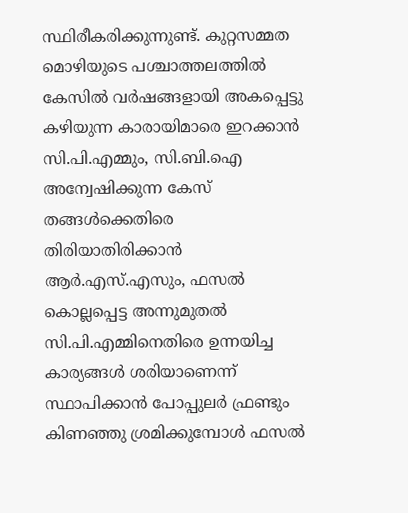സ്ഥിരീകരിക്കുന്നുണ്ട്. കുറ്റസമ്മത മൊഴിയുടെ പശ്ചാത്തലത്തില്‍ കേസില്‍ വര്‍ഷങ്ങളായി അകപ്പെട്ടു കഴിയുന്ന കാരായിമാരെ ഇറക്കാന്‍ സി.പി.എമ്മും, സി.ബി.ഐ അന്വേഷിക്കുന്ന കേസ് തങ്ങള്‍ക്കെതിരെ തിരിയാതിരിക്കാന്‍ ആര്‍.എസ്.എസും, ഫസല്‍ കൊല്ലപ്പെട്ട അന്നുമുതല്‍ സി.പി.എമ്മിനെതിരെ ഉന്നയിച്ച കാര്യങ്ങള്‍ ശരിയാണെന്ന് സ്ഥാപിക്കാന്‍ പോപ്പുലര്‍ ഫ്രണ്ടും കിണഞ്ഞു ശ്രമിക്കുമ്പോള്‍ ഫസല്‍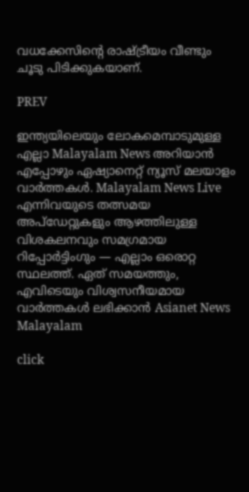വധക്കേസിന്റെ രാഷ്‌ട്രീയം വീണ്ടും ചൂടു പിടിക്കുകയാണ്.

PREV

ഇന്ത്യയിലെയും ലോകമെമ്പാടുമുള്ള എല്ലാ Malayalam News അറിയാൻ എപ്പോഴും ഏഷ്യാനെറ്റ് ന്യൂസ് മലയാളം വാർത്തകൾ. Malayalam News Live എന്നിവയുടെ തത്സമയ അപ്‌ഡേറ്റുകളും ആഴത്തിലുള്ള വിശകലനവും സമഗ്രമായ റിപ്പോർട്ടിംഗും — എല്ലാം ഒരൊറ്റ സ്ഥലത്ത്. ഏത് സമയത്തും, എവിടെയും വിശ്വസനീയമായ വാർത്തകൾ ലഭിക്കാൻ Asianet News Malayalam

click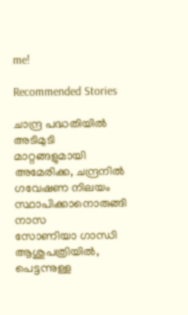me!

Recommended Stories

ചാന്ദ്ര പദ്ധതിയിൽ അടിമുടി മാറ്റങ്ങളുമായി അമേരിക്ക, ചന്ദ്രനിൽ ഗവേഷണ നിലയം സ്ഥാപിക്കാനൊരുങ്ങി നാസ
സോണിയാ ഗാന്ധി ആശുപത്രിയിൽ, പെട്ടന്നുള്ള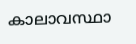കാലാവസ്ഥാ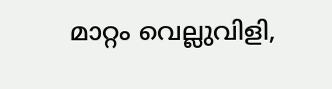മാറ്റം വെല്ലുവിളി,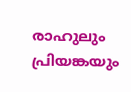രാഹുലും പ്രിയങ്കയും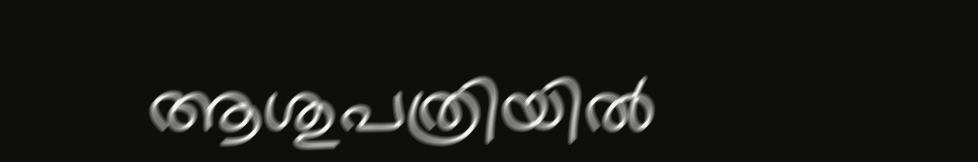ആശുപത്രിയിൽ